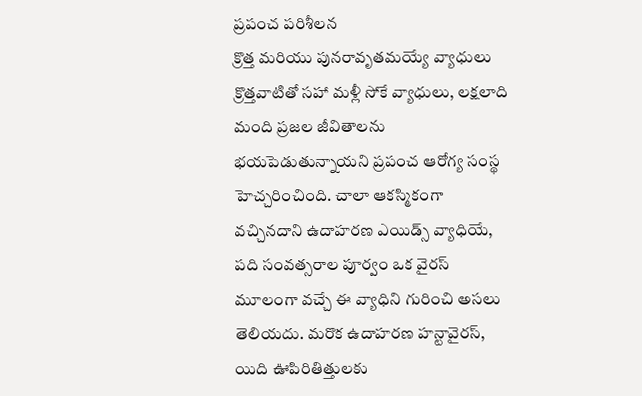ప్రపంచ పరిశీలన
క్రొత్త మరియు పునరావృతమయ్యే వ్యాధులు
క్రొత్తవాటితో సహా మళ్లీ సోకే వ్యాధులు, లక్షలాది మంది ప్రజల జీవితాలను భయపెడుతున్నాయని ప్రపంచ ఆరోగ్య సంస్థ హెచ్చరించింది. చాలా ఆకస్మికంగా వచ్చినదాని ఉదాహరణ ఎయిడ్స్ వ్యాధియే, పది సంవత్సరాల పూర్వం ఒక వైరస్ మూలంగా వచ్చే ఈ వ్యాధిని గురించి అసలు తెలియదు. మరొక ఉదాహరణ హన్టావైరస్, యిది ఊపిరితిత్తులకు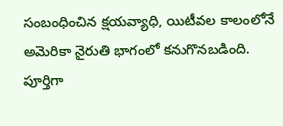సంబంధించిన క్షయవ్యాధి, యిటీవల కాలంలోనే అమెరికా నైరుతి భాగంలో కనుగొనబడింది. పూర్తిగా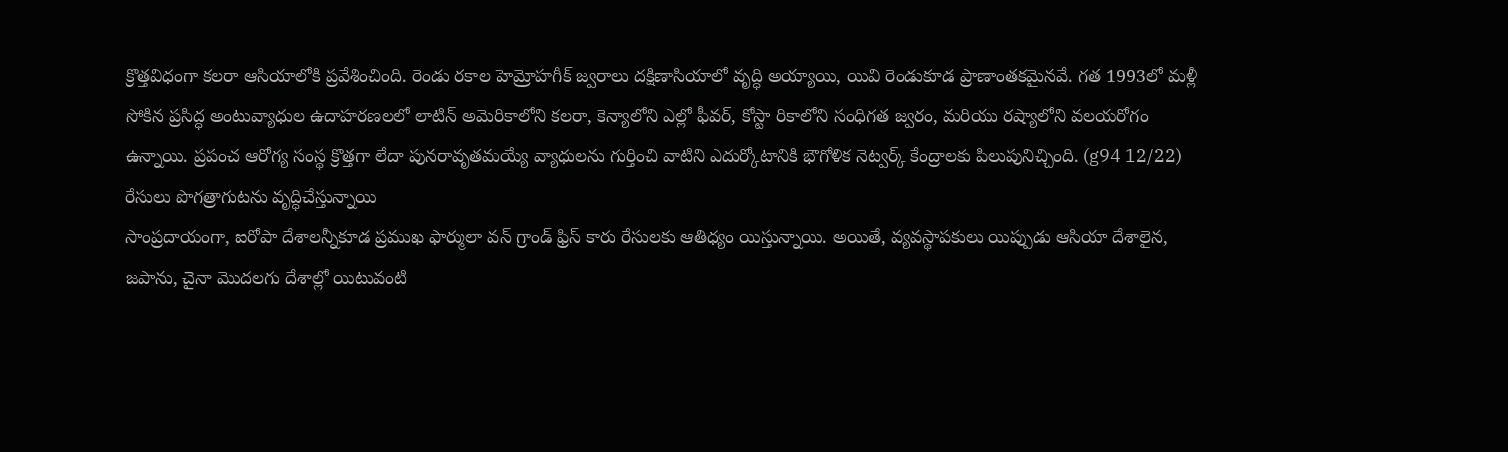క్రొత్తవిధంగా కలరా ఆసియాలోకి ప్రవేశించింది. రెండు రకాల హెమ్రోహగీక్ జ్వరాలు దక్షిణాసియాలో వృద్ధి అయ్యాయి, యివి రెండుకూడ ప్రాణాంతకమైనవే. గత 1993లో మళ్లీ సోకిన ప్రసిద్ధ అంటువ్యాధుల ఉదాహరణలలో లాటిన్ అమెరికాలోని కలరా, కెన్యాలోని ఎల్లో ఫీవర్, కోస్టా రికాలోని సంధిగత జ్వరం, మరియు రష్యాలోని వలయరోగం ఉన్నాయి. ప్రపంచ ఆరోగ్య సంస్థ క్రొత్తగా లేదా పునరావృతమయ్యే వ్యాధులను గుర్తించి వాటిని ఎదుర్కోటానికి భౌగోళిక నెట్వర్క్ కేంద్రాలకు పిలుపునిచ్చింది. (g94 12/22)
రేసులు పొగత్రాగుటను వృద్ధిచేస్తున్నాయి
సాంప్రదాయంగా, ఐరోపా దేశాలన్నీకూడ ప్రముఖ ఫార్ములా వన్ గ్రాండ్ ఫ్రిస్ కారు రేసులకు ఆతిధ్యం యిస్తున్నాయి. అయితే, వ్యవస్థాపకులు యిప్పుడు ఆసియా దేశాలైన, జపాను, చైనా మొదలగు దేశాల్లో యిటువంటి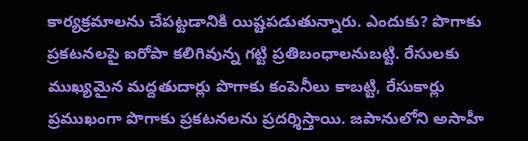కార్యక్రమాలను చేపట్టడానికి యిష్టపడుతున్నారు. ఎందుకు? పొగాకు ప్రకటనలపై ఐరోపా కలిగివున్న గట్టి ప్రతిబంధాలనుబట్టి. రేసులకు ముఖ్యమైన మద్దతుదార్లు పొగాకు కంపెనీలు కాబట్టి, రేసుకార్లు ప్రముఖంగా పొగాకు ప్రకటనలను ప్రదర్శిస్తాయి. జపానులోని అసాహీ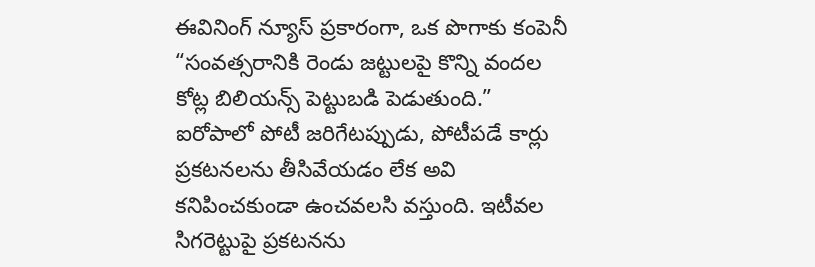ఈవినింగ్ న్యూస్ ప్రకారంగా, ఒక పొగాకు కంపెనీ “సంవత్సరానికి రెండు జట్టులపై కొన్ని వందల కోట్ల బిలియన్స్ పెట్టుబడి పెడుతుంది.” ఐరోపాలో పోటీ జరిగేటప్పుడు, పోటీపడే కార్లు ప్రకటనలను తీసివేయడం లేక అవి కనిపించకుండా ఉంచవలసి వస్తుంది. ఇటీవల సిగరెట్టుపై ప్రకటనను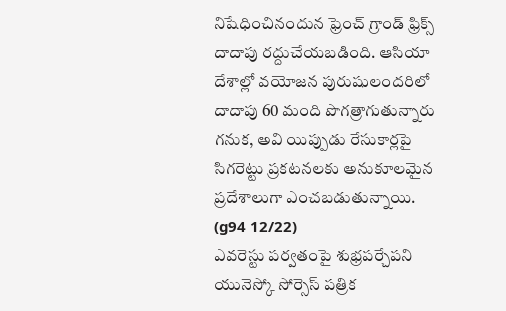నిషేధించినందున ఫ్రెంచ్ గ్రాండ్ ఫ్రిక్స్ దాదాపు రద్దుచేయబడింది. ఆసియా దేశాల్లో వయోజన పురుషులందరిలో దాదాపు 60 మంది పొగత్రాగుతున్నారు గనుక, అవి యిప్పుడు రేసుకార్లపై సిగరెట్టు ప్రకటనలకు అనుకూలమైన ప్రదేశాలుగా ఎంచబడుతున్నాయి. (g94 12/22)
ఎవరెస్టు పర్వతంపై శుభ్రపర్చేపని
యునెస్కో సోర్సెస్ పత్రిక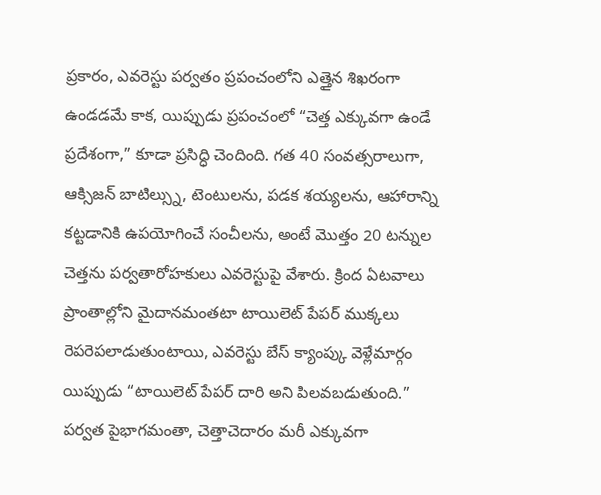ప్రకారం, ఎవరెస్టు పర్వతం ప్రపంచంలోని ఎత్తైన శిఖరంగా ఉండడమే కాక, యిప్పుడు ప్రపంచంలో “చెత్త ఎక్కువగా ఉండే ప్రదేశంగా,” కూడా ప్రసిద్ధి చెందింది. గత 40 సంవత్సరాలుగా, ఆక్సిజన్ బాటిల్స్ను, టెంటులను, పడక శయ్యలను, ఆహారాన్ని కట్టడానికి ఉపయోగించే సంచీలను, అంటే మొత్తం 20 టన్నుల చెత్తను పర్వతారోహకులు ఎవరెస్టుపై వేశారు. క్రింద ఏటవాలు ప్రాంతాల్లోని మైదానమంతటా టాయిలెట్ పేపర్ ముక్కలు రెపరెపలాడుతుంటాయి, ఎవరెస్టు బేస్ క్యాంప్కు వెళ్లేమార్గం యిప్పుడు “టాయిలెట్ పేపర్ దారి అని పిలవబడుతుంది.” పర్వత పైభాగమంతా, చెత్తాచెదారం మరీ ఎక్కువగా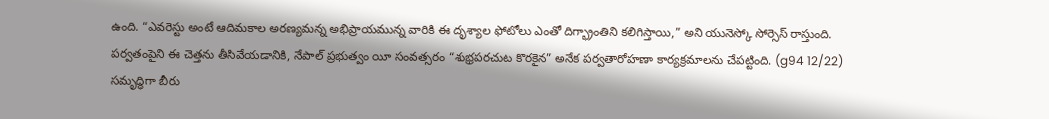ఉంది. “ఎవరెస్టు అంటే ఆదిమకాల అరణ్యమన్న అభిప్రాయమున్న వారికి ఈ దృశ్యాల ఫోటోలు ఎంతో దిగ్భ్రాంతిని కలిగిస్తాయి,” అని యునెస్కో సోర్సెస్ రాస్తుంది. పర్వతంపైని ఈ చెత్తను తీసివేయడానికి, నేపాల్ ప్రభుత్వం యీ సంవత్సరం “శుభ్రపరచుట కొరకైన” అనేక పర్వతారోహణా కార్యక్రమాలను చేపట్టింది. (g94 12/22)
సమృద్ధిగా బీరు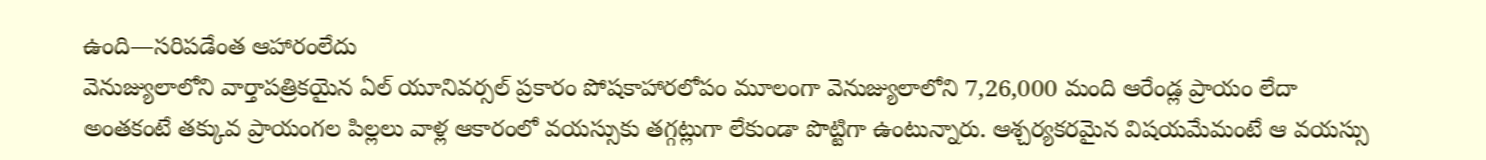ఉంది—సరిపడేంత ఆహారంలేదు
వెనుజ్యులాలోని వార్తాపత్రికయైన ఏల్ యూనివర్సల్ ప్రకారం పోషకాహారలోపం మూలంగా వెనుజ్యులాలోని 7,26,000 మంది ఆరేండ్ల ప్రాయం లేదా అంతకంటే తక్కువ ప్రాయంగల పిల్లలు వాళ్ల ఆకారంలో వయస్సుకు తగ్గట్లుగా లేకుండా పొట్టిగా ఉంటున్నారు. ఆశ్చర్యకరమైన విషయమేమంటే ఆ వయస్సు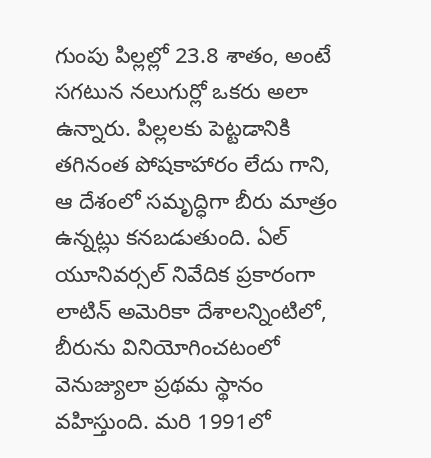గుంపు పిల్లల్లో 23.8 శాతం, అంటే సగటున నలుగుర్లో ఒకరు అలా ఉన్నారు. పిల్లలకు పెట్టడానికి తగినంత పోషకాహారం లేదు గాని, ఆ దేశంలో సమృద్ధిగా బీరు మాత్రం ఉన్నట్లు కనబడుతుంది. ఏల్ యూనివర్సల్ నివేదిక ప్రకారంగా లాటిన్ అమెరికా దేశాలన్నింటిలో, బీరును వినియోగించటంలో వెనుజ్యులా ప్రథమ స్థానం వహిస్తుంది. మరి 1991లో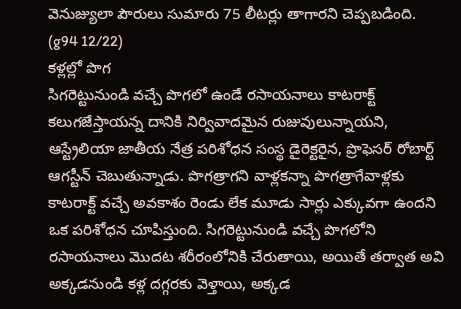వెనుజ్యులా పౌరులు సుమారు 75 లీటర్లు తాగారని చెప్పబడింది. (g94 12/22)
కళ్లల్లో పొగ
సిగరెట్టునుండి వచ్చే పొగలో ఉండే రసాయనాలు కాటరాక్ట్ కలుగజేస్తాయన్న దానికి నిర్వివాదమైన రుజువులున్నాయని, ఆస్ట్రేలియా జాతీయ నేత్ర పరిశోధన సంస్థ డైరెక్టరైన, ప్రొఫెసర్ రోబార్ట్ ఆగస్టీన్ చెబుతున్నాడు. పొగత్రాగని వాళ్లకన్నా పొగత్రాగేవాళ్లకు కాటరాక్ట్ వచ్చే అవకాశం రెండు లేక మూడు సార్లు ఎక్కువగా ఉందని ఒక పరిశోధన చూపిస్తుంది. సిగరెట్టునుండి వచ్చే పొగలోని రసాయనాలు మొదట శరీరంలోనికి చేరుతాయి, అయితే తర్వాత అవి అక్కడనుండి కళ్ల దగ్గరకు వెళ్తాయి, అక్కడ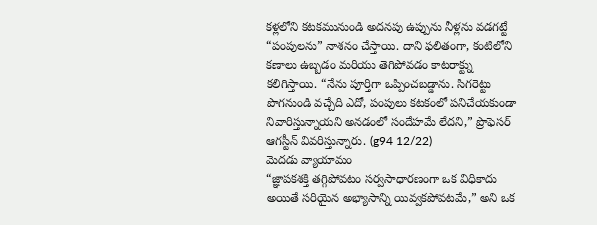కళ్లలోని కటకమునుండి అదనపు ఉప్పును నీళ్లను వడగట్టే “పంపులను” నాశనం చేస్తాయి. దాని ఫలితంగా, కంటిలోని కణాలు ఉబ్బడం మరియు తెగిపోవడం కాటరాక్ట్ను కలిగిస్తాయి. “నేను పూర్తిగా ఒప్పించబడ్డాను. సిగరెట్టు పొగనుండి వచ్చేది ఎదో, పంపులు కటకంలో పనిచేయకుండా నివారిస్తున్నాయని అనడంలో సందేహమే లేదని,” ప్రొఫెసర్ ఆగస్టీన్ వివరిస్తున్నారు. (g94 12/22)
మెదడు వ్యాయామం
“జ్ఞాపకశక్తి తగ్గిపోవటం సర్వసాధారణంగా ఒక విధికాదు అయితే సరియైన అభ్యాసాన్ని యివ్వకపోవటమే,” అని ఒక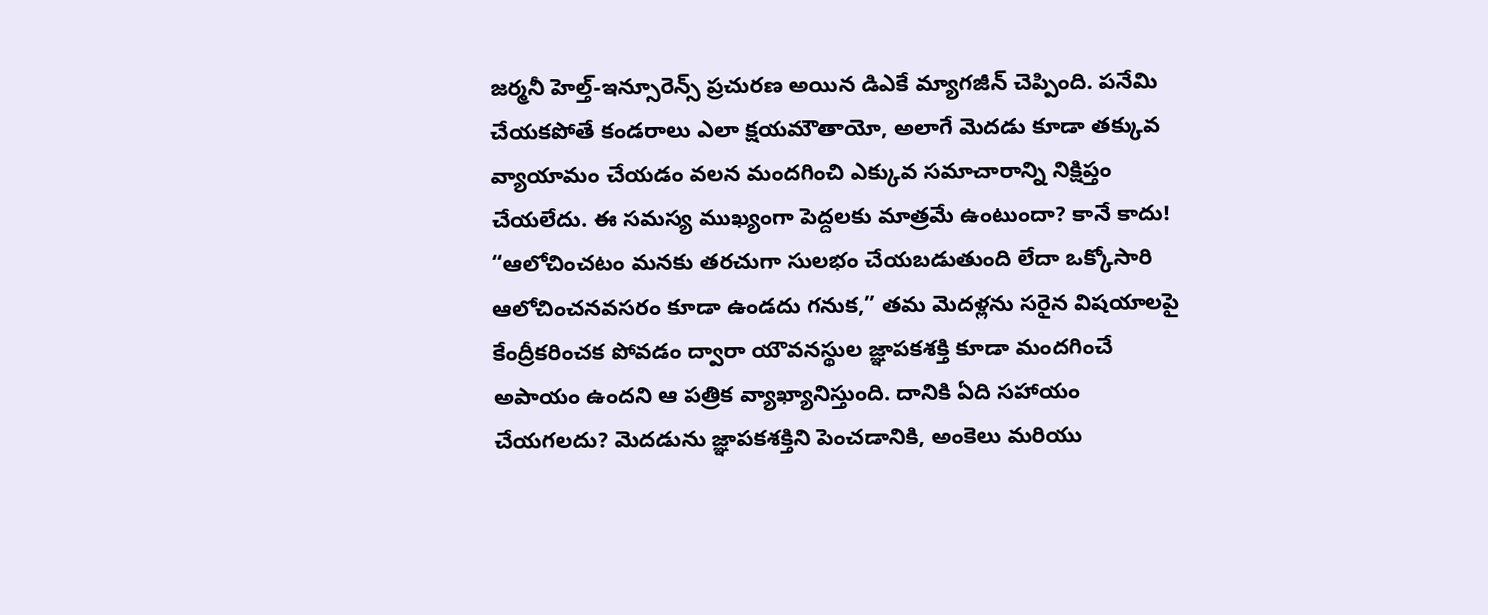జర్మనీ హెల్త్-ఇన్సూరెన్స్ ప్రచురణ అయిన డిఎకే మ్యాగజీన్ చెప్పింది. పనేమి చేయకపోతే కండరాలు ఎలా క్షయమౌతాయో, అలాగే మెదడు కూడా తక్కువ వ్యాయామం చేయడం వలన మందగించి ఎక్కువ సమాచారాన్ని నిక్షిప్తం చేయలేదు. ఈ సమస్య ముఖ్యంగా పెద్దలకు మాత్రమే ఉంటుందా? కానే కాదు! “ఆలోచించటం మనకు తరచుగా సులభం చేయబడుతుంది లేదా ఒక్కోసారి ఆలోచించనవసరం కూడా ఉండదు గనుక,” తమ మెదళ్లను సరైన విషయాలపై కేంద్రీకరించక పోవడం ద్వారా యౌవనస్థుల జ్ఞాపకశక్తి కూడా మందగించే అపాయం ఉందని ఆ పత్రిక వ్యాఖ్యానిస్తుంది. దానికి ఏది సహాయం చేయగలదు? మెదడును జ్ఞాపకశక్తిని పెంచడానికి, అంకెలు మరియు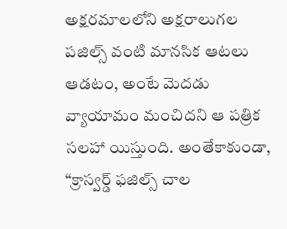అక్షరమాలలోని అక్షరాలుగల పజిల్స్ వంటి మానసిక ఆటలు ఆడటం, అంటే మెదడు వ్యాయామం మంచిదని ఆ పత్రిక సలహా యిస్తుంది. అంతేకాకుండా, “క్రాస్వర్డ్ ఫజిల్స్ చాల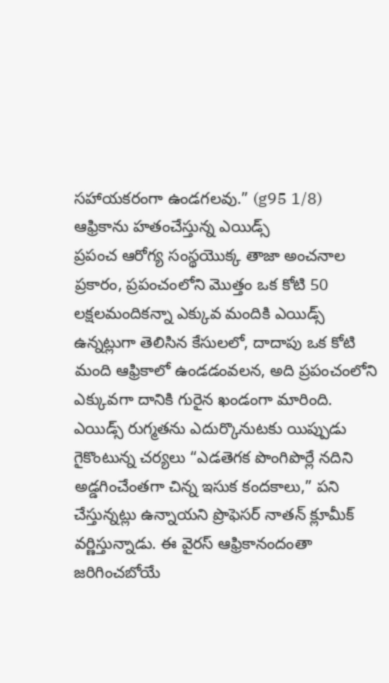సహాయకరంగా ఉండగలవు.” (g95 1/8)
ఆఫ్రికాను హతంచేస్తున్న ఎయిడ్స్
ప్రపంచ ఆరోగ్య సంస్థయొక్క తాజా అంచనాల ప్రకారం, ప్రపంచంలోని మొత్తం ఒక కోటి 50 లక్షలమందికన్నా ఎక్కువ మందికి ఎయిడ్స్ ఉన్నట్లుగా తెలిసిన కేసులలో, దాదాపు ఒక కోటి మంది ఆఫ్రికాలో ఉండడంవలన, అది ప్రపంచంలోని ఎక్కువగా దానికి గురైన ఖండంగా మారింది. ఎయిడ్స్ రుగ్మతను ఎదుర్కొనుటకు యిప్పుడు గైకొంటున్న చర్యలు “ఎడతెగక పొంగిపొర్లే నదిని అడ్డగించేంతగా చిన్న ఇసుక కందకాలు,” పని చేస్తున్నట్లు ఉన్నాయని ప్రొఫెసర్ నాతన్ క్లూమీక్ వర్ణిస్తున్నాడు. ఈ వైరస్ ఆఫ్రికానందంతా జరిగించబోయే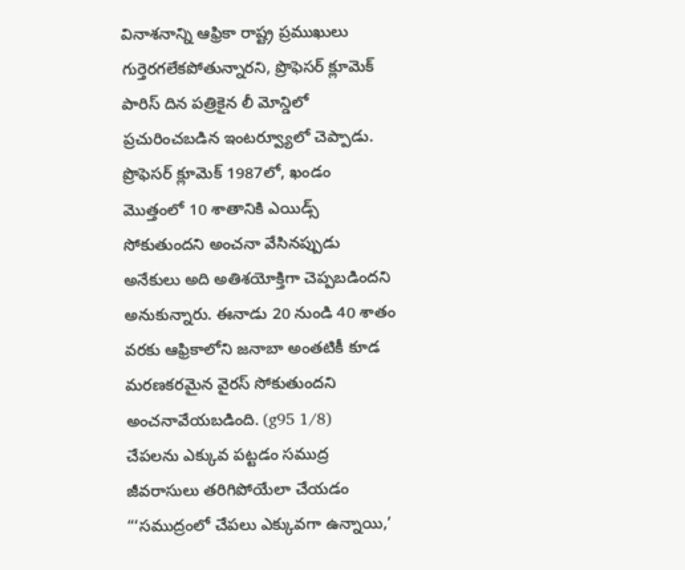వినాశనాన్ని ఆఫ్రికా రాష్ట్ర ప్రముఖులు గుర్తెరగలేకపోతున్నారని, ప్రొఫెసర్ క్లూమెక్ పారిస్ దిన పత్రికైన లీ మోన్డిలో ప్రచురించబడిన ఇంటర్వ్యూలో చెప్పాడు. ప్రొఫెసర్ క్లూమెక్ 1987లో, ఖండం మొత్తంలో 10 శాతానికి ఎయిడ్స్ సోకుతుందని అంచనా వేసినప్పుడు అనేకులు అది అతిశయోక్తిగా చెప్పబడిందని అనుకున్నారు. ఈనాడు 20 నుండి 40 శాతం వరకు ఆఫ్రికాలోని జనాబా అంతటికీ కూడ మరణకరమైన వైరస్ సోకుతుందని అంచనావేయబడింది. (g95 1/8)
చేపలను ఎక్కువ పట్టడం సముద్ర జీవరాసులు తరిగిపోయేలా చేయడం
“‘సముద్రంలో చేపలు ఎక్కువగా ఉన్నాయి,’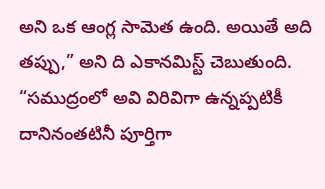అని ఒక ఆంగ్ల సామెత ఉంది. అయితే అది తప్పు,” అని ది ఎకానమిస్ట్ చెబుతుంది. “సముద్రంలో అవి విరివిగా ఉన్నప్పటికీ దానినంతటినీ పూర్తిగా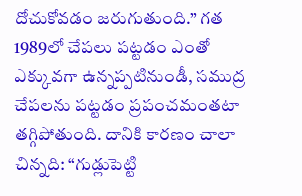దోచుకోవడం జరుగుతుంది.” గత 1989లో చేపలు పట్టడం ఎంతో ఎక్కువగా ఉన్నప్పటినుండీ, సముద్ర చేపలను పట్టడం ప్రపంచమంతటా తగ్గిపోతుంది. దానికి కారణం చాలా చిన్నది: “గుడ్లుపెట్టి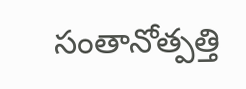సంతానోత్పత్తి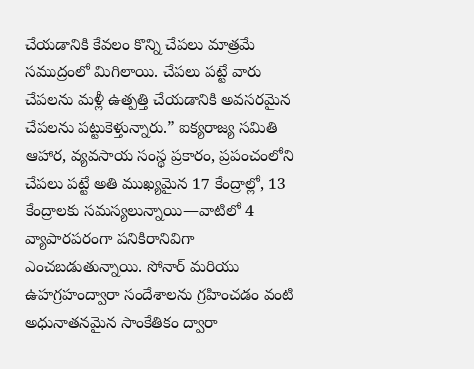చేయడానికి కేవలం కొన్ని చేపలు మాత్రమే సముద్రంలో మిగిలాయి. చేపలు పట్టే వారు చేపలను మళ్లీ ఉత్పత్తి చేయడానికి అవసరమైన చేపలను పట్టుకెళ్తున్నారు.” ఐక్యరాజ్య సమితి ఆహార, వ్యవసాయ సంస్థ ప్రకారం, ప్రపంచంలోని చేపలు పట్టే అతి ముఖ్యమైన 17 కేంద్రాల్లో, 13 కేంద్రాలకు సమస్యలున్నాయి—వాటిలో 4 వ్యాపారపరంగా పనికిరానివిగా ఎంచబడుతున్నాయి. సోనార్ మరియు ఉహగ్రహంద్వారా సందేశాలను గ్రహించడం వంటి అధునాతనమైన సాంకేతికం ద్వారా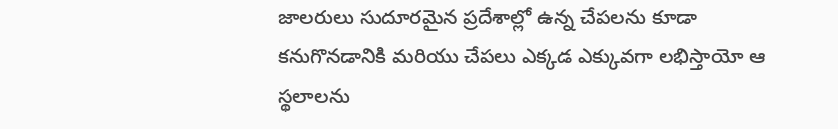జాలరులు సుదూరమైన ప్రదేశాల్లో ఉన్న చేపలను కూడా కనుగొనడానికి మరియు చేపలు ఎక్కడ ఎక్కువగా లభిస్తాయో ఆ స్థలాలను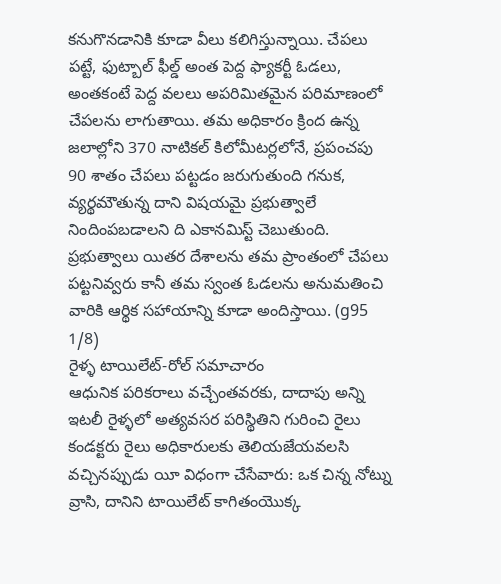కనుగొనడానికి కూడా వీలు కలిగిస్తున్నాయి. చేపలు పట్టే, ఫుట్బాల్ ఫీల్డ్ అంత పెద్ద ఫ్యాకర్టీ ఓడలు, అంతకంటే పెద్ద వలలు అపరిమితమైన పరిమాణంలో చేపలను లాగుతాయి. తమ అధికారం క్రింద ఉన్న జలాల్లోని 370 నాటికల్ కిలోమీటర్లలోనే, ప్రపంచపు 90 శాతం చేపలు పట్టడం జరుగుతుంది గనుక, వ్యర్థమౌతున్న దాని విషయమై ప్రభుత్వాలే నిందింపబడాలని ది ఎకానమిస్ట్ చెబుతుంది. ప్రభుత్వాలు యితర దేశాలను తమ ప్రాంతంలో చేపలు పట్టనివ్వరు కానీ తమ స్వంత ఓడలను అనుమతించి వారికి ఆర్థిక సహాయాన్ని కూడా అందిస్తాయి. (g95 1/8)
రైళ్ళ టాయిలేట్-రోల్ సమాచారం
ఆధునిక పరికరాలు వచ్చేంతవరకు, దాదాపు అన్ని ఇటలీ రైళ్ళలో అత్యవసర పరిస్థితిని గురించి రైలు కండక్టరు రైలు అధికారులకు తెలియజేయవలసి వచ్చినప్పుడు యీ విధంగా చేసేవారు: ఒక చిన్న నోట్ను వ్రాసి, దానిని టాయిలేట్ కాగితంయొక్క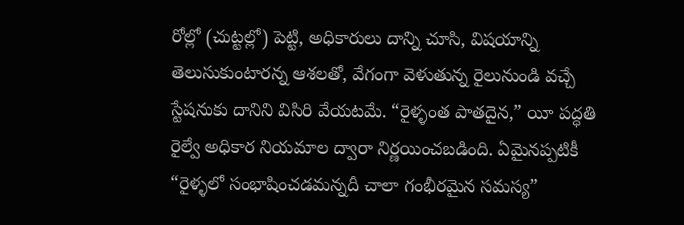రోల్లో (చుట్టల్లో) పెట్టి, అధికారులు దాన్ని చూసి, విషయాన్ని తెలుసుకుంటారన్న ఆశలతో, వేగంగా వెళుతున్న రైలునుండి వచ్చే స్టేషనుకు దానిని విసిరి వేయటమే. “రైళ్ళంత పాతదైన,” యీ పద్ధతి రైల్వే అధికార నియమాల ద్వారా నిర్ణయించబడింది. ఏమైనప్పటికీ “రైళ్ళలో సంభాషించడమన్నదీ చాలా గంభీరమైన సమస్య”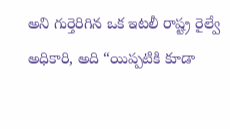అని గుర్తెరిగిన ఒక ఇటలీ రాష్ట్ర రైల్వే అధికారి, అది “యిప్పటికి కూడా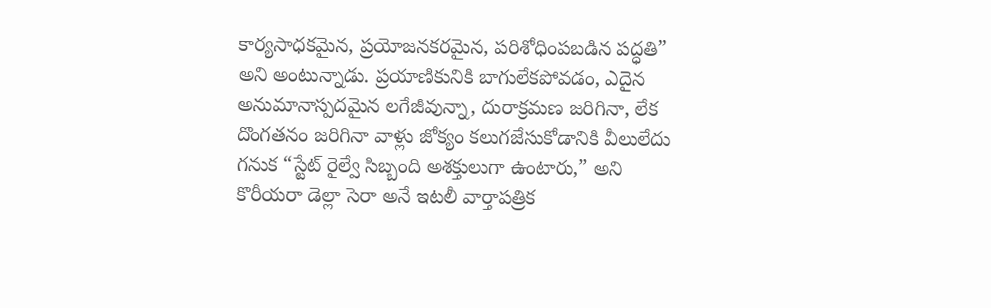కార్యసాధకమైన, ప్రయోజనకరమైన, పరిశోధింపబడిన పద్ధతి” అని అంటున్నాడు. ప్రయాణికునికి బాగులేకపోవడం, ఎదైన అనుమానాస్పదమైన లగేజీవున్నా, దురాక్రమణ జరిగినా, లేక దొంగతనం జరిగినా వాళ్లు జోక్యం కలుగజేసుకోడానికి వీలులేదు గనుక “స్టేట్ రైల్వే సిబ్బంది అశక్తులుగా ఉంటారు,” అని కొరీయరా డెల్లా సెరా అనే ఇటలీ వార్తాపత్రిక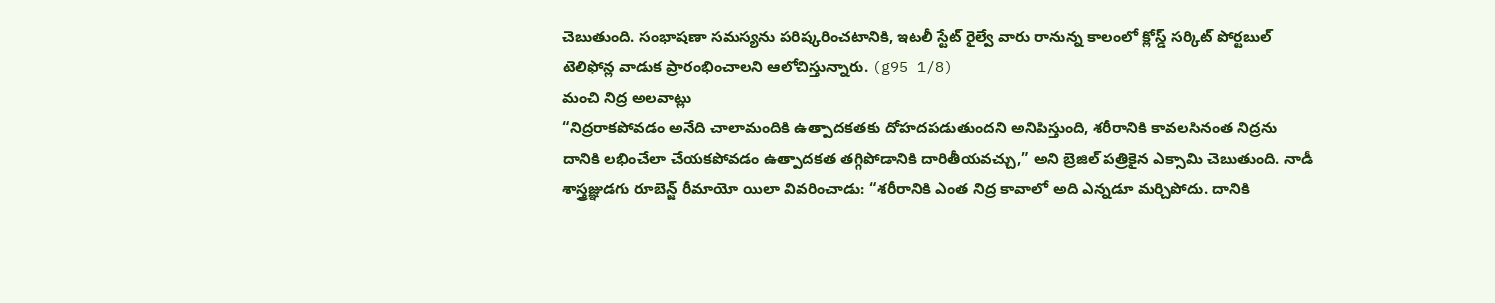చెబుతుంది. సంభాషణా సమస్యను పరిష్కరించటానికి, ఇటలీ స్టేట్ రైల్వే వారు రానున్న కాలంలో క్లోస్డ్ సర్కిట్ పోర్టబుల్ టెలిఫోన్ల వాడుక ప్రారంభించాలని ఆలోచిస్తున్నారు. (g95 1/8)
మంచి నిద్ర అలవాట్లు
“నిద్రరాకపోవడం అనేది చాలామందికి ఉత్పాదకతకు దోహదపడుతుందని అనిపిస్తుంది, శరీరానికి కావలసినంత నిద్రను దానికి లభించేలా చేయకపోవడం ఉత్పాదకత తగ్గిపోడానికి దారితీయవచ్చు,” అని బ్రెజిల్ పత్రికైన ఎక్సామి చెబుతుంది. నాడీ శాస్త్రజ్ఞుడగు రూబెన్జ్ రీమాయో యిలా వివరించాడు: “శరీరానికి ఎంత నిద్ర కావాలో అది ఎన్నడూ మర్చిపోదు. దానికి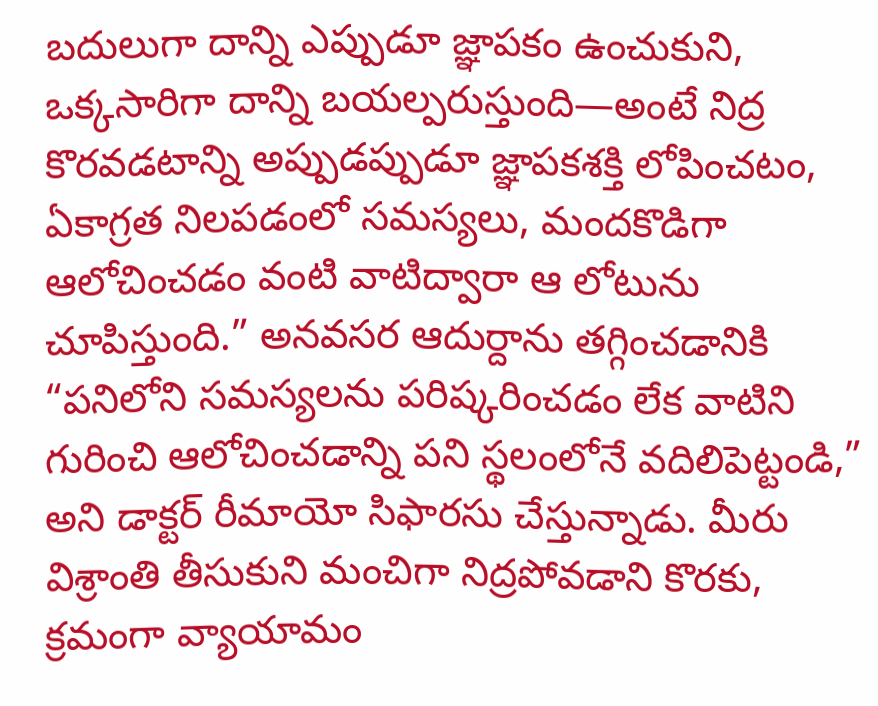బదులుగా దాన్ని ఎప్పుడూ జ్ఞాపకం ఉంచుకుని, ఒక్కసారిగా దాన్ని బయల్పరుస్తుంది—అంటే నిద్ర కొరవడటాన్ని అప్పుడప్పుడూ జ్ఞాపకశక్తి లోపించటం, ఏకాగ్రత నిలపడంలో సమస్యలు, మందకొడిగా ఆలోచించడం వంటి వాటిద్వారా ఆ లోటును చూపిస్తుంది.” అనవసర ఆదుర్దాను తగ్గించడానికి “పనిలోని సమస్యలను పరిష్కరించడం లేక వాటిని గురించి ఆలోచించడాన్ని పని స్థలంలోనే వదిలిపెట్టండి,” అని డాక్టర్ రీమాయో సిఫారసు చేస్తున్నాడు. మీరు విశ్రాంతి తీసుకుని మంచిగా నిద్రపోవడాని కొరకు, క్రమంగా వ్యాయామం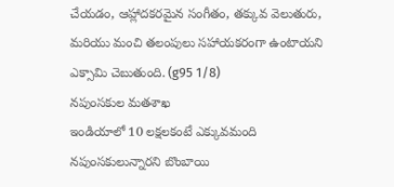చేయడం, ఆహ్లాదకరమైన సంగీతం, తక్కువ వెలుతురు, మరియు మంచి తలంపులు సహాయకరంగా ఉంటాయని ఎక్సామి చెబుతుంది. (g95 1/8)
నపుంసకుల మతశాఖ
ఇండియాలో 10 లక్షలకంటే ఎక్కువమంది నపుంసకులున్నారని బొంబాయి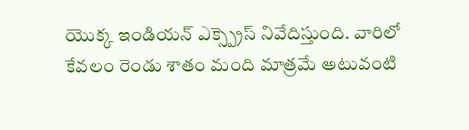యొక్క ఇండియన్ ఎక్స్ప్రెస్ నివేదిస్తుంది. వారిలో కేవలం రెండు శాతం మంది మాత్రమే అటువంటి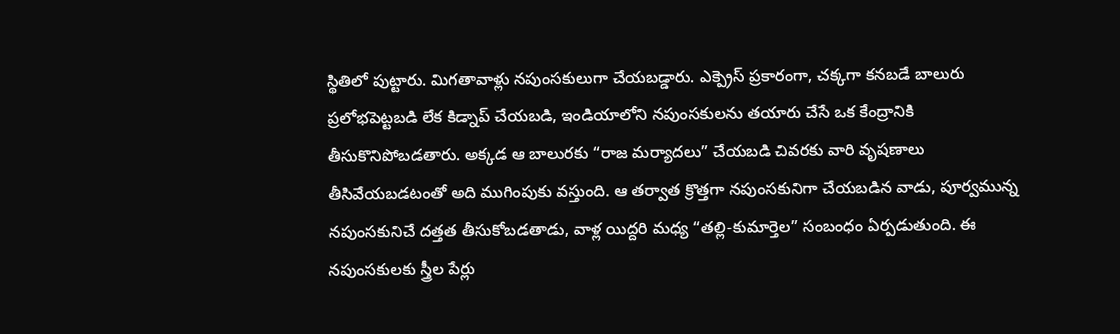స్థితిలో పుట్టారు. మిగతావాళ్లు నపుంసకులుగా చేయబడ్డారు. ఎక్ప్రెస్ ప్రకారంగా, చక్కగా కనబడే బాలురు ప్రలోభపెట్టబడి లేక కిడ్నాప్ చేయబడి, ఇండియాలోని నపుంసకులను తయారు చేసే ఒక కేంద్రానికి తీసుకొనిపోబడతారు. అక్కడ ఆ బాలురకు “రాజ మర్యాదలు” చేయబడి చివరకు వారి వృషణాలు తీసివేయబడటంతో అది ముగింపుకు వస్తుంది. ఆ తర్వాత క్రొత్తగా నపుంసకునిగా చేయబడిన వాడు, పూర్వమున్న నపుంసకునిచే దత్తత తీసుకోబడతాడు, వాళ్ల యిద్దరి మధ్య “తల్లి-కుమార్తెల” సంబంధం ఏర్పడుతుంది. ఈ నపుంసకులకు స్త్రీల పేర్లు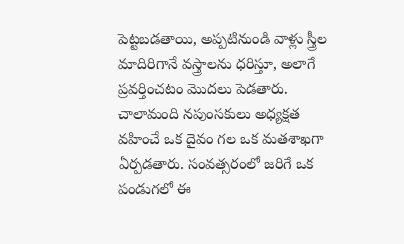పెట్టబడతాయి, అప్పటినుండి వాళ్లు స్త్రీల మాదిరిగానే వస్త్రాలను ధరిస్తూ, అలాగే ప్రవర్తించటం మొదలు పెడతారు. చాలామంది నపుంసకులు అధ్యక్షత వహించే ఒక దైవం గల ఒక మతశాఖగా ఏర్పడతారు. సంవత్సరంలో జరిగే ఒక పండుగలో ఈ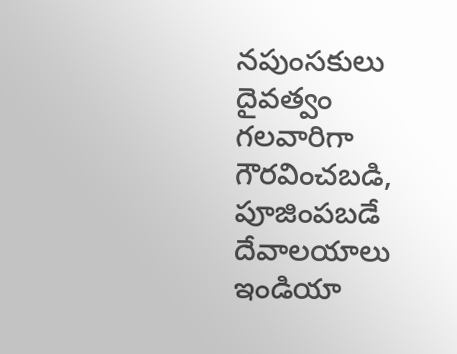నపుంసకులు దైవత్వం గలవారిగా గౌరవించబడి, పూజింపబడే దేవాలయాలు ఇండియా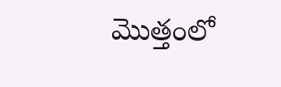మొత్తంలో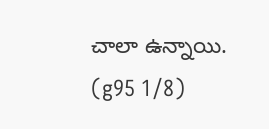చాలా ఉన్నాయి. (g95 1/8)